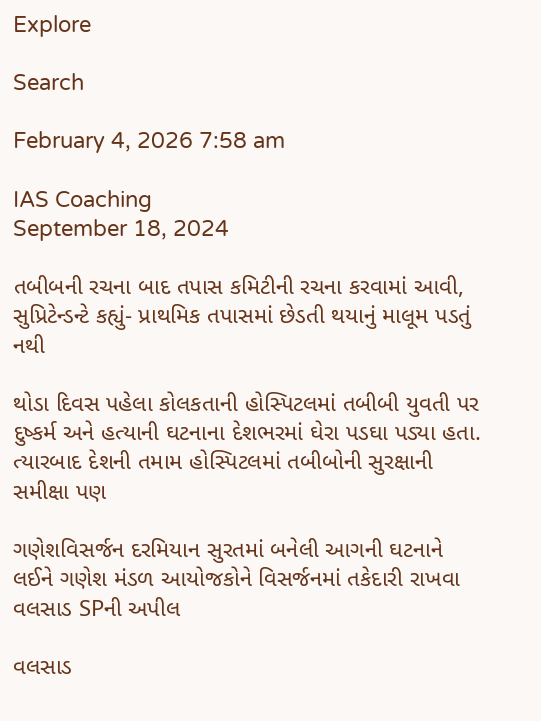Explore

Search

February 4, 2026 7:58 am

IAS Coaching
September 18, 2024

તબીબની રચના બાદ તપાસ કમિટીની રચના કરવામાં આવી, સુપ્રિટેન્ડન્ટે કહ્યું- પ્રાથમિક તપાસમાં છેડતી થયાનું માલૂમ પડતું નથી

થોડા દિવસ પહેલા કોલકતાની હોસ્પિટલમાં તબીબી યુવતી પર દુષ્કર્મ અને હત્યાની ઘટનાના દેશભરમાં ઘેરા પડઘા પડ્યા હતા. ત્યારબાદ દેશની તમામ હોસ્પિટલમાં તબીબોની સુરક્ષાની સમીક્ષા પણ

ગણેશવિસર્જન દરમિયાન સુરતમાં બનેલી આગની ઘટનાને લઈને ગણેશ મંડળ આયોજકોને વિસર્જનમાં તકેદારી રાખવા વલસાડ SPની અપીલ

વલસાડ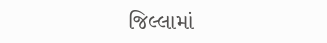જિલ્લામાં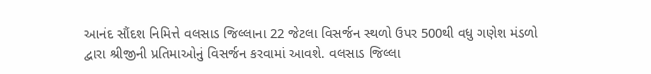આનંદ સૌંદશ નિમિત્તે વલસાડ જિલ્લાના 22 જેટલા વિસર્જન સ્થળો ઉપર 500થી વધુ ગણેશ મંડળો દ્વારા શ્રીજીની પ્રતિમાઓનું વિસર્જન કરવામાં આવશે. વલસાડ જિલ્લા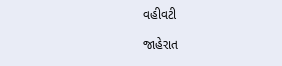વહીવટી

જાહેરાત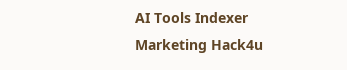AI Tools Indexer
Marketing Hack4u